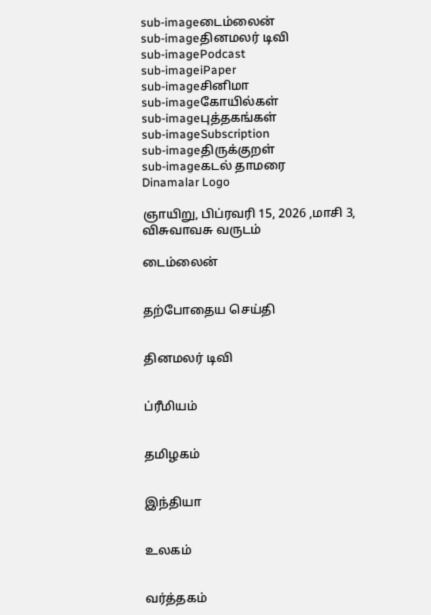sub-imageடைம்லைன்
sub-imageதினமலர் டிவி
sub-imagePodcast
sub-imageiPaper
sub-imageசினிமா
sub-imageகோயில்கள்
sub-imageபுத்தகங்கள்
sub-imageSubscription
sub-imageதிருக்குறள்
sub-imageகடல் தாமரை
Dinamalar Logo

ஞாயிறு, பிப்ரவரி 15, 2026 ,மாசி 3, விசுவாவசு வருடம்

டைம்லைன்


தற்போதைய செய்தி


தினமலர் டிவி


ப்ரீமியம்


தமிழகம்


இந்தியா


உலகம்


வர்த்தகம்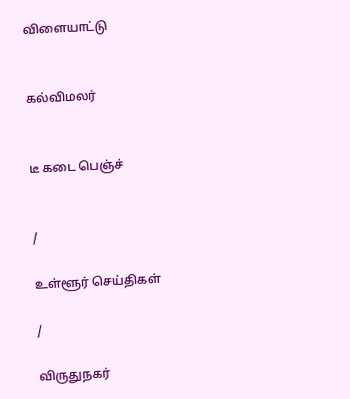விளையாட்டு


கல்விமலர்


டீ கடை பெஞ்ச்


/

உள்ளூர் செய்திகள்

/

விருதுநகர்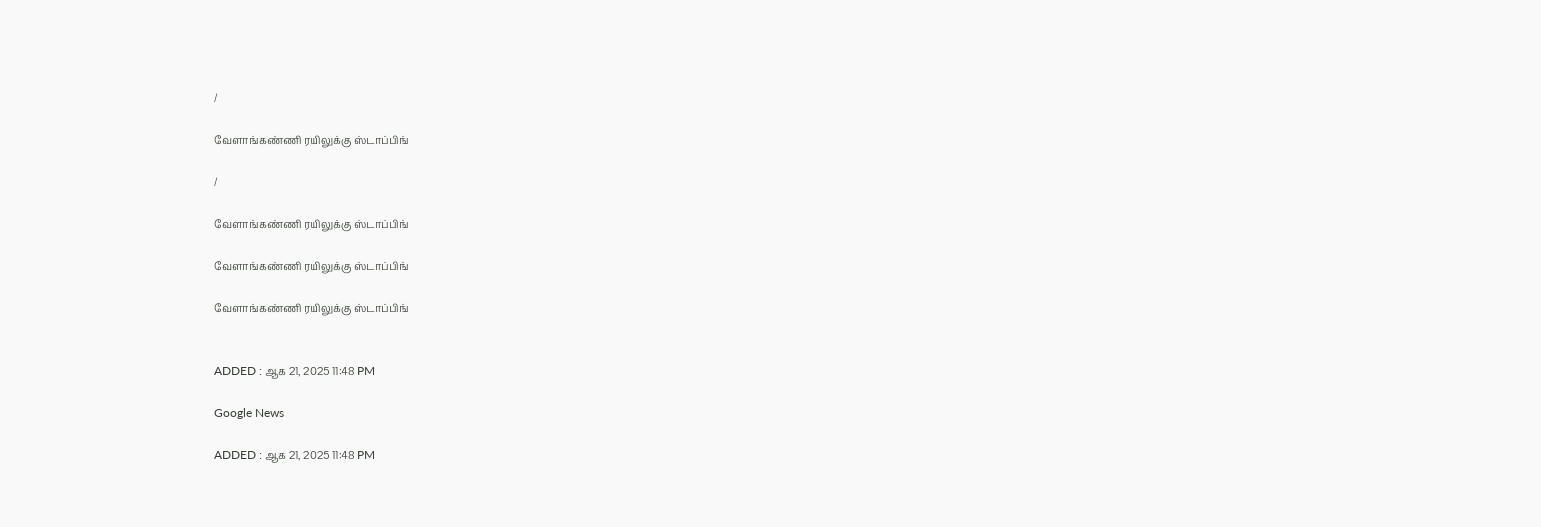/

வேளாங்கண்ணி ரயிலுக்கு ஸ்டாப்பிங்

/

வேளாங்கண்ணி ரயிலுக்கு ஸ்டாப்பிங்

வேளாங்கண்ணி ரயிலுக்கு ஸ்டாப்பிங்

வேளாங்கண்ணி ரயிலுக்கு ஸ்டாப்பிங்


ADDED : ஆக 21, 2025 11:48 PM

Google News

ADDED : ஆக 21, 2025 11:48 PM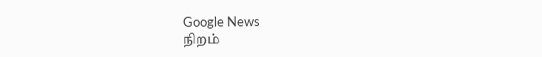Google News
நிறம்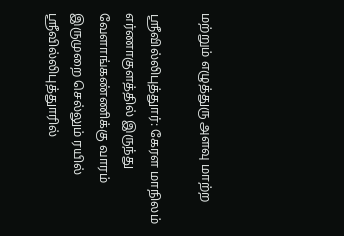மற்றும் எழுத்துரு அளவு மாற்ற

ஸ்ரீவில்லிபுத்துார்: கேரள மாநிலம் எர்ணாகுளத்தில் இருந்து வேளாங்கண்ணிக்கு வாரம் இருமுறை செல்லும் ரயில் ஸ்ரீவில்லிபுத்துாரில்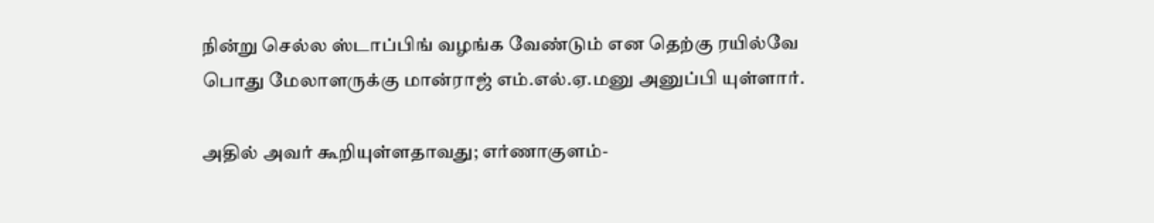நின்று செல்ல ஸ்டாப்பிங் வழங்க வேண்டும் என தெற்கு ரயில்வே பொது மேலாளருக்கு மான்ராஜ் எம்.எல்.ஏ.மனு அனுப்பி யுள்ளார்.

அதில் அவர் கூறியுள்ளதாவது; எர்ணாகுளம்-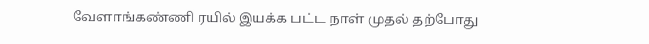வேளாங்கண்ணி ரயில் இயக்க பட்ட நாள் முதல் தற்போது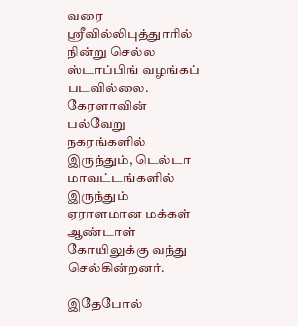வரை ஸ்ரீவில்லிபுத்துாரில் நின்று செல்ல ஸ்டாப்பிங் வழங்கப் படவில்லை. கேரளாவின் பல்வேறு நகரங்களில் இருந்தும், டெல்டா மாவட்டங்களில் இருந்தும் ஏராளமான மக்கள் ஆண்டாள் கோயிலுக்கு வந்து செல்கின்றனர்.

இதேபோல்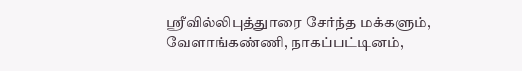ஸ்ரீவில்லிபுத்துாரை சேர்ந்த மக்களும், வேளாங்கண்ணி, நாகப்பட்டினம்,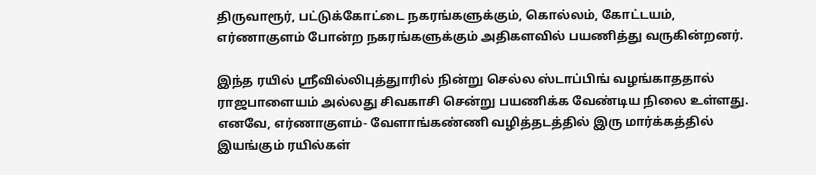திருவாரூர், பட்டுக்கோட்டை நகரங்களுக்கும், கொல்லம், கோட்டயம், எர்ணாகுளம் போன்ற நகரங்களுக்கும் அதிகளவில் பயணித்து வருகின்றனர்.

இந்த ரயில் ஸ்ரீவில்லிபுத்துாரில் நின்று செல்ல ஸ்டாப்பிங் வழங்காததால் ராஜபாளையம் அல்லது சிவகாசி சென்று பயணிக்க வேண்டிய நிலை உள்ளது. எனவே, எர்ணாகுளம்- வேளாங்கண்ணி வழித்தடத்தில் இரு மார்க்கத்தில் இயங்கும் ரயில்கள்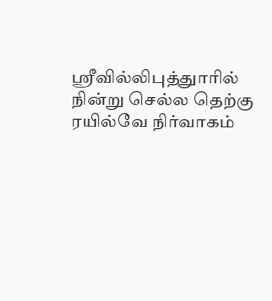ஸ்ரீவில்லிபுத்துாரில் நின்று செல்ல தெற்கு ரயில்வே நிர்வாகம்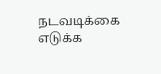நடவடிக்கை எடுக்க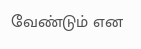வேண்டும் என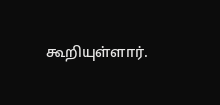கூறியுள்ளார்.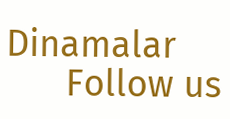Dinamalar
      Follow us